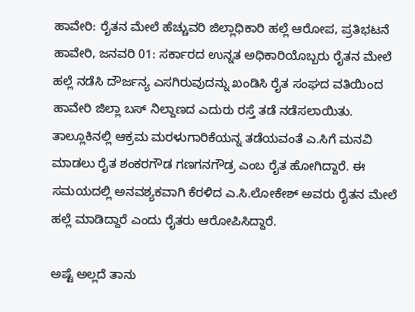ಹಾವೇರಿ: ರೈತನ ಮೇಲೆ ಹೆಚ್ಚುವರಿ ಜಿಲ್ಲಾಧಿಕಾರಿ ಹಲ್ಲೆ ಆರೋಪ, ಪ್ರತಿಭಟನೆ
ಹಾವೇರಿ, ಜನವರಿ 01: ಸರ್ಕಾರದ ಉನ್ನತ ಅಧಿಕಾರಿಯೊಬ್ಬರು ರೈತನ ಮೇಲೆ ಹಲ್ಲೆ ನಡೆಸಿ ದೌರ್ಜನ್ಯ ಎಸಗಿರುವುದನ್ನು ಖಂಡಿಸಿ ರೈತ ಸಂಘದ ವತಿಯಿಂದ ಹಾವೇರಿ ಜಿಲ್ಲಾ ಬಸ್ ನಿಲ್ದಾಣದ ಎದುರು ರಸ್ತೆ ತಡೆ ನಡೆಸಲಾಯಿತು.
ತಾಲ್ಲೂಕಿನಲ್ಲಿ ಆಕ್ರಮ ಮರಳುಗಾರಿಕೆಯನ್ನ ತಡೆಯವಂತೆ ಎ.ಸಿಗೆ ಮನವಿ ಮಾಡಲು ರೈತ ಶಂಕರಗೌಡ ಗಣಗನಗೌಡ್ರ ಎಂಬ ರೈತ ಹೋಗಿದ್ದಾರೆ. ಈ ಸಮಯದಲ್ಲಿ ಅನವಶ್ಯಕವಾಗಿ ಕೆರಳಿದ ಎ.ಸಿ.ಲೋಕೇಶ್ ಅವರು ರೈತನ ಮೇಲೆ ಹಲ್ಲೆ ಮಾಡಿದ್ದಾರೆ ಎಂದು ರೈತರು ಆರೋಪಿಸಿದ್ದಾರೆ.

ಅಷ್ಟೆ ಅಲ್ಲದೆ ತಾನು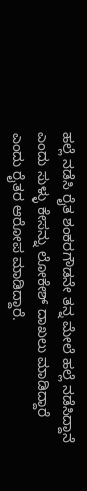ಹಲ್ಲೆ ನಡೆಸಿ ರೈತ ಶಂಕರಗೌಡನೇ ತನ್ನ ಮೇಲೆ ಹಲ್ಲೆ ನಡೆಸಿದ್ದಾನೆ ಎಂದು ಸುಳ್ಳು ಕೇಸನ್ನು ಲೋಕೇಶ್ ದಾಖಲು ಮಾಡಿದ್ದಾರೆ ಎಂದು ರೈತರ ಆರೋಪ ಮಾಡಿದ್ದಾರೆ.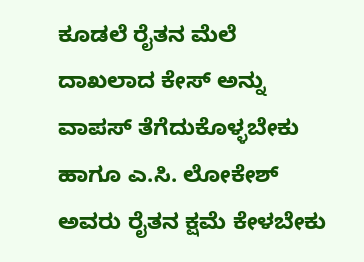ಕೂಡಲೆ ರೈತನ ಮೆಲೆ ದಾಖಲಾದ ಕೇಸ್ ಅನ್ನು ವಾಪಸ್ ತೆಗೆದುಕೊಳ್ಳಬೇಕು ಹಾಗೂ ಎ.ಸಿ. ಲೋಕೇಶ್ ಅವರು ರೈತನ ಕ್ಷಮೆ ಕೇಳಬೇಕು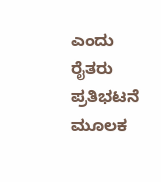ಎಂದು ರೈತರು ಪ್ರತಿಭಟನೆ ಮೂಲಕ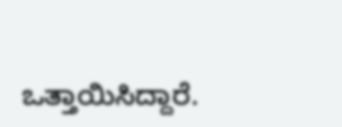ಒತ್ತಾಯಿಸಿದ್ದಾರೆ.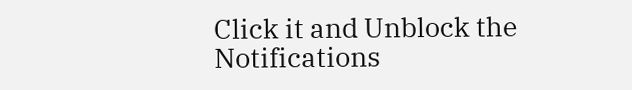Click it and Unblock the Notifications